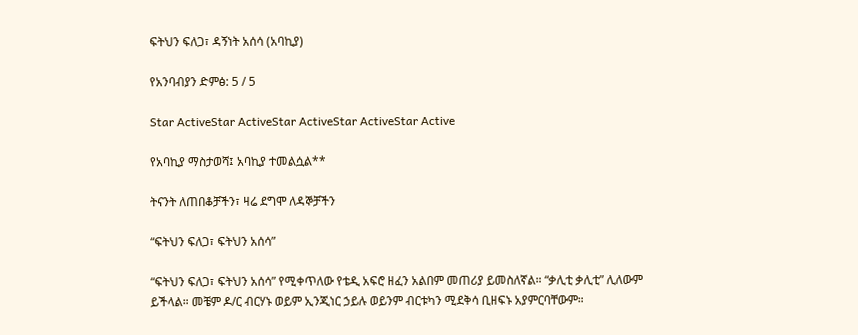ፍትህን ፍለጋ፣ ዳኝነት አሰሳ (አባኪያ)

የአንባብያን ድምፅ: 5 / 5

Star ActiveStar ActiveStar ActiveStar ActiveStar Active

የአባኪያ ማስታወሻ፤ አባኪያ ተመልሷል**

ትናንት ለጠበቆቻችን፣ ዛሬ ደግሞ ለዳኞቻችን

“ፍትህን ፍለጋ፣ ፍትህን አሰሳ”

“ፍትህን ፍለጋ፣ ፍትህን አሰሳ” የሚቀጥለው የቴዲ አፍሮ ዘፈን አልበም መጠሪያ ይመስለኛል። “ቃሊቲ ቃሊቲ” ሊለውም ይችላል። መቼም ዶ/ር ብርሃኑ ወይም ኢንጂነር ኃይሉ ወይንም ብርቱካን ሚደቅሳ ቢዘፍኑ አያምርባቸውም።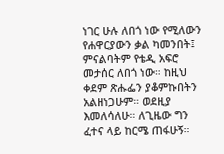ነገር ሁሉ ለበጎ ነው የሚለውን የሐዋርያውን ቃል ካመንበት፤ ምናልባትም የቴዲ አፍሮ መታሰር ለበጎ ነው። ከዚህ ቀደም ጽሑፌን ያቆምኩበትን አልዘነጋሁም። ወደዚያ እመለሳለሁ። ለጊዜው ግን ፈተና ላይ ከርሜ ጠፋሁኝ።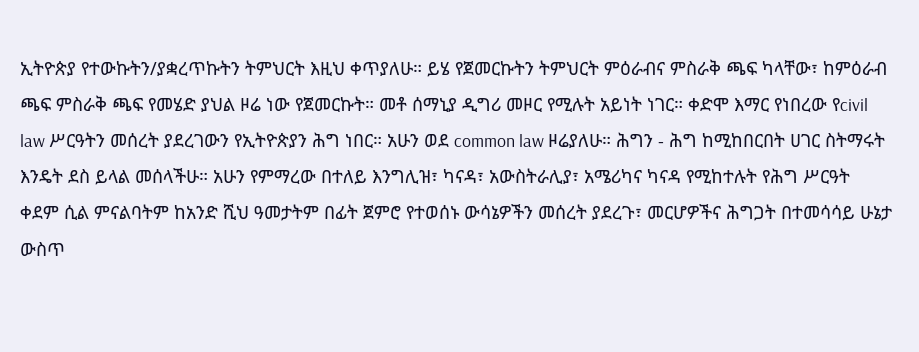ኢትዮጵያ የተውኩትን/ያቋረጥኩትን ትምህርት እዚህ ቀጥያለሁ። ይሄ የጀመርኩትን ትምህርት ምዕራብና ምስራቅ ጫፍ ካላቸው፣ ከምዕራብ ጫፍ ምስራቅ ጫፍ የመሄድ ያህል ዞሬ ነው የጀመርኩት። መቶ ሰማኒያ ዲግሪ መዞር የሚሉት አይነት ነገር። ቀድሞ እማር የነበረው የcivil law ሥርዓትን መሰረት ያደረገውን የኢትዮጵያን ሕግ ነበር። አሁን ወደ common law ዞሬያለሁ። ሕግን - ሕግ ከሚከበርበት ሀገር ስትማሩት እንዴት ደስ ይላል መሰላችሁ። አሁን የምማረው በተለይ እንግሊዝ፣ ካናዳ፣ አውስትራሊያ፣ አሜሪካና ካናዳ የሚከተሉት የሕግ ሥርዓት ቀደም ሲል ምናልባትም ከአንድ ሺህ ዓመታትም በፊት ጀምሮ የተወሰኑ ውሳኔዎችን መሰረት ያደረጉ፣ መርሆዎችና ሕግጋት በተመሳሳይ ሁኔታ ውስጥ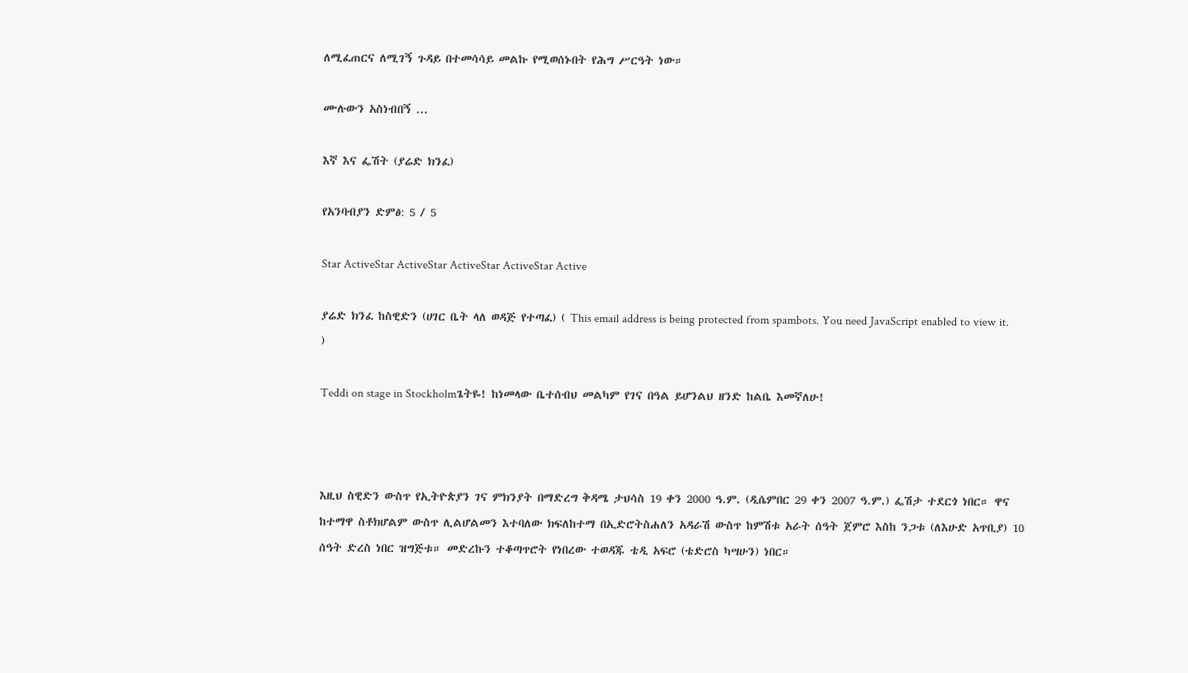ለሚፈጠርና ለሚገኝ ጉዳይ በተመሳሳይ መልኩ የሚወሰኑበት የሕግ ሥርዓት ነው።

ሙሉውን አስነብበኝ ...

እኛ እና ፌሽት (ያሬድ ክንፈ)

የአንባብያን ድምፅ: 5 / 5

Star ActiveStar ActiveStar ActiveStar ActiveStar Active

ያሬድ ክንፈ ከስዊድን (ሀገር ቤት ላለ ወዳጅ የተጣፈ) ( This email address is being protected from spambots. You need JavaScript enabled to view it. )

Teddi on stage in Stockholmጌትዬ! ከነመላው ቤተሰብህ መልካም የገና በዓል ይሆንልህ ዘንድ ከልቤ እመኛለሁ!



እዚህ ስዊድን ውስጥ የኢትዮጵያን ገና ምክንያት በማድረግ ቅዳሜ ታህሳስ 19 ቀን 2000 ዓ.ም. (ዲሴምበር 29 ቀን 2007 ዓ.ም.) ፌሽታ ተደርጎ ነበር። ዋና ከተማዋ ስቶክሆልም ውስጥ ሊልሆልመን እተባለው ክፍለከተማ በኢድሮትስሐለን አዳራሽ ውስጥ ከምሽቱ አራት ሰዓት ጀምሮ እስከ ንጋቱ (ለእሁድ አጥቢያ) 10 ሰዓት ድረስ ነበር ዝግጅቱ። መድረኩን ተቆጣጥሮት የነበረው ተወዳጁ ቴዲ አፍሮ (ቴድሮስ ካሣሁን) ነበር።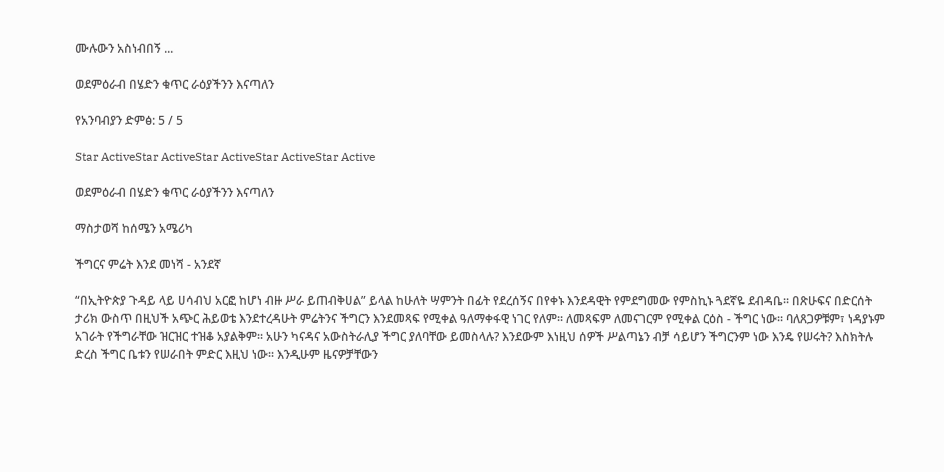ሙሉውን አስነብበኝ ...

ወደምዕራብ በሄድን ቁጥር ራዕያችንን እናጣለን

የአንባብያን ድምፅ: 5 / 5

Star ActiveStar ActiveStar ActiveStar ActiveStar Active

ወደምዕራብ በሄድን ቁጥር ራዕያችንን እናጣለን

ማስታወሻ ከሰሜን አሜሪካ

ችግርና ምሬት እንደ መነሻ - አንደኛ

“በኢትዮጵያ ጉዳይ ላይ ሀሳብህ አርፎ ከሆነ ብዙ ሥራ ይጠብቅሀል” ይላል ከሁለት ሣምንት በፊት የደረሰኝና በየቀኑ እንደዳዊት የምደግመው የምስኪኑ ጓደኛዬ ደብዳቤ። በጽሁፍና በድርሰት ታሪክ ውስጥ በዚህች አጭር ሕይወቴ እንደተረዳሁት ምሬትንና ችግርን እንደመጻፍ የሚቀል ዓለማቀፋዊ ነገር የለም። ለመጻፍም ለመናገርም የሚቀል ርዕስ - ችግር ነው። ባለጸጋዎቹም፣ ነዳያኑም አገራት የችግራቸው ዝርዝር ተዝቆ አያልቅም። አሁን ካናዳና አውስትራሊያ ችግር ያለባቸው ይመስላሉ? እንደውም እነዚህ ሰዎች ሥልጣኔን ብቻ ሳይሆን ችግርንም ነው እንዴ የሠሩት? እስክትሉ ድረስ ችግር ቤቱን የሠራበት ምድር እዚህ ነው። እንዲሁም ዜናዎቻቸውን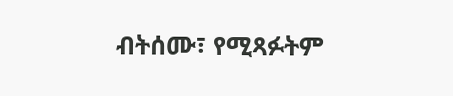ብትሰሙ፣ የሚጻፉትም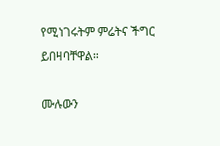የሚነገሩትም ምሬትና ችግር ይበዛባቸዋል።

ሙሉውን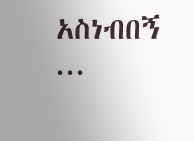አስነብበኝ ...